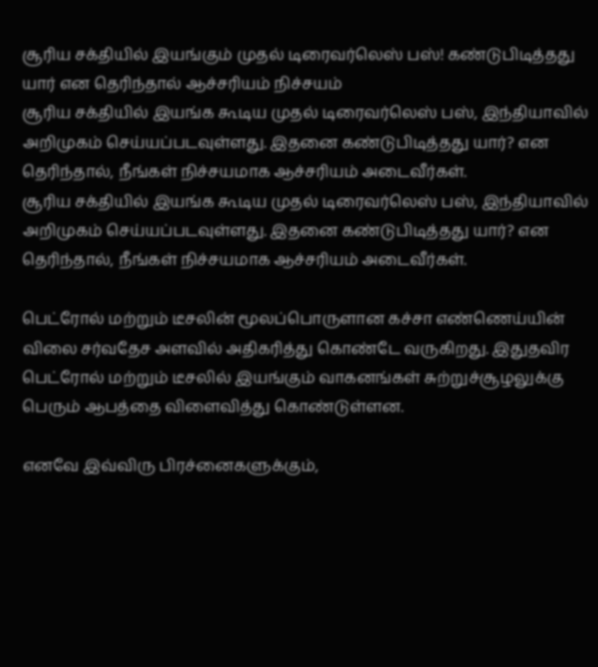சூரிய சக்தியில் இயங்கும் முதல் டிரைவர்லெஸ் பஸ்! கண்டுபிடித்தது யார் என தெரிந்தால் ஆச்சரியம் நிச்சயம்
சூரிய சக்தியில் இயங்க கூடிய முதல் டிரைவர்லெஸ் பஸ், இந்தியாவில் அறிமுகம் செய்யப்படவுள்ளது. இதனை கண்டுபிடித்தது யார்? என தெரிந்தால், நீங்கள் நிச்சயமாக ஆச்சரியம் அடைவீர்கள்.
சூரிய சக்தியில் இயங்க கூடிய முதல் டிரைவர்லெஸ் பஸ், இந்தியாவில் அறிமுகம் செய்யப்படவுள்ளது. இதனை கண்டுபிடித்தது யார்? என தெரிந்தால், நீங்கள் நிச்சயமாக ஆச்சரியம் அடைவீர்கள்.

பெட்ரோல் மற்றும் டீசலின் மூலப்பொருளான கச்சா எண்ணெய்யின் விலை சர்வதேச அளவில் அதிகரித்து கொண்டே வருகிறது. இதுதவிர பெட்ரோல் மற்றும் டீசலில் இயங்கும் வாகனங்கள் சுற்றுச்சூழலுக்கு பெரும் ஆபத்தை விளைவித்து கொண்டுள்ளன.

எனவே இவ்விரு பிரச்னைகளுக்கும்,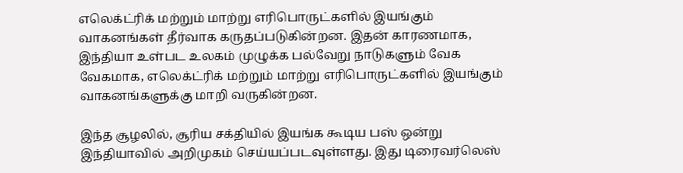எலெக்ட்ரிக் மற்றும் மாற்று எரிபொருட்களில் இயங்கும் வாகனங்கள் தீர்வாக கருதப்படுகின்றன. இதன் காரணமாக, இந்தியா உள்பட உலகம் முழுக்க பல்வேறு நாடுகளும் வேக வேகமாக, எலெக்ட்ரிக் மற்றும் மாற்று எரிபொருட்களில் இயங்கும் வாகனங்களுக்கு மாறி வருகின்றன.

இந்த சூழலில், சூரிய சக்தியில் இயங்க கூடிய பஸ் ஒன்று இந்தியாவில் அறிமுகம் செய்யப்படவுள்ளது. இது டிரைவர்லெஸ்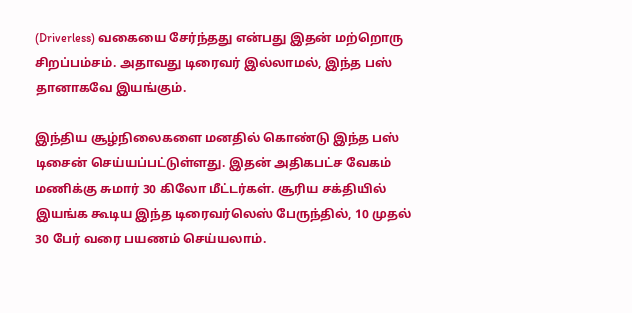(Driverless) வகையை சேர்ந்தது என்பது இதன் மற்றொரு சிறப்பம்சம். அதாவது டிரைவர் இல்லாமல், இந்த பஸ் தானாகவே இயங்கும்.

இந்திய சூழ்நிலைகளை மனதில் கொண்டு இந்த பஸ் டிசைன் செய்யப்பட்டுள்ளது. இதன் அதிகபட்ச வேகம் மணிக்கு சுமார் 30 கிலோ மீட்டர்கள். சூரிய சக்தியில் இயங்க கூடிய இந்த டிரைவர்லெஸ் பேருந்தில், 10 முதல் 30 பேர் வரை பயணம் செய்யலாம்.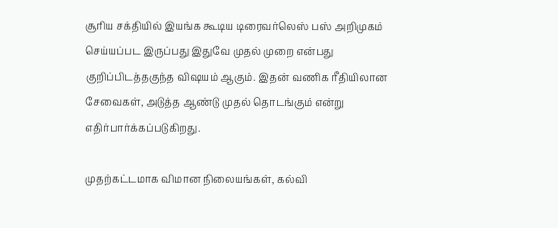சூரிய சக்தியில் இயங்க கூடிய டிரைவர்லெஸ் பஸ் அறிமுகம் செய்யப்பட இருப்பது இதுவே முதல் முறை என்பது குறிப்பிடத்தகுந்த விஷயம் ஆகும். இதன் வணிக ரீதியிலான சேவைகள், அடுத்த ஆண்டு முதல் தொடங்கும் என்று எதிர்பார்க்கப்படுகிறது.

முதற்கட்டமாக விமான நிலையங்கள், கல்வி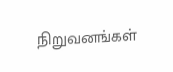நிறுவனங்கள்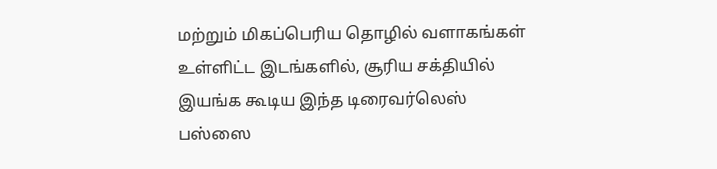மற்றும் மிகப்பெரிய தொழில் வளாகங்கள் உள்ளிட்ட இடங்களில், சூரிய சக்தியில் இயங்க கூடிய இந்த டிரைவர்லெஸ் பஸ்ஸை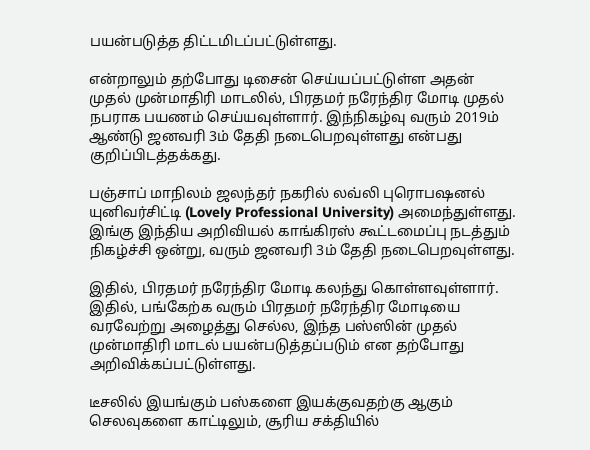பயன்படுத்த திட்டமிடப்பட்டுள்ளது.

என்றாலும் தற்போது டிசைன் செய்யப்பட்டுள்ள அதன் முதல் முன்மாதிரி மாடலில், பிரதமர் நரேந்திர மோடி முதல் நபராக பயணம் செய்யவுள்ளார். இந்நிகழ்வு வரும் 2019ம் ஆண்டு ஜனவரி 3ம் தேதி நடைபெறவுள்ளது என்பது குறிப்பிடத்தக்கது.

பஞ்சாப் மாநிலம் ஜலந்தர் நகரில் லவ்லி புரொபஷனல் யுனிவர்சிட்டி (Lovely Professional University) அமைந்துள்ளது. இங்கு இந்திய அறிவியல் காங்கிரஸ் கூட்டமைப்பு நடத்தும் நிகழ்ச்சி ஒன்று, வரும் ஜனவரி 3ம் தேதி நடைபெறவுள்ளது.

இதில், பிரதமர் நரேந்திர மோடி கலந்து கொள்ளவுள்ளார். இதில், பங்கேற்க வரும் பிரதமர் நரேந்திர மோடியை வரவேற்று அழைத்து செல்ல, இந்த பஸ்ஸின் முதல் முன்மாதிரி மாடல் பயன்படுத்தப்படும் என தற்போது அறிவிக்கப்பட்டுள்ளது.

டீசலில் இயங்கும் பஸ்களை இயக்குவதற்கு ஆகும் செலவுகளை காட்டிலும், சூரிய சக்தியில்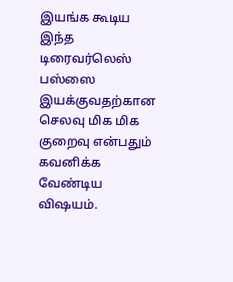இயங்க கூடிய இந்த டிரைவர்லெஸ் பஸ்ஸை இயக்குவதற்கான செலவு மிக மிக குறைவு என்பதும் கவனிக்க வேண்டிய விஷயம்.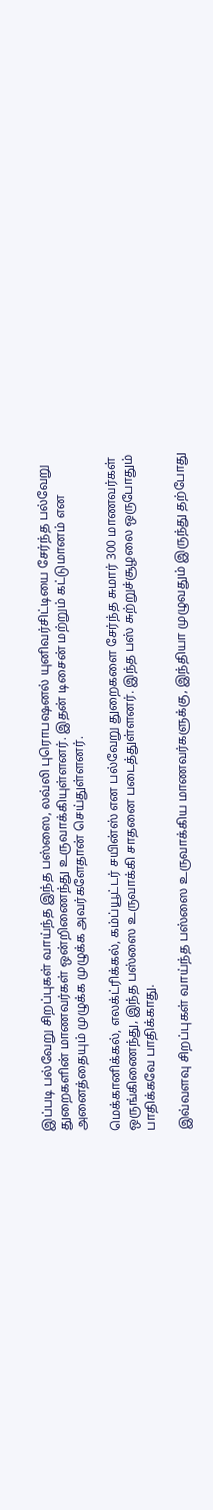இப்படி பல்வேறு சிறப்புகள் வாய்ந்த இந்த பஸ்ஸை, லவ்லி புரொபஷனல் யுனிவர்சிட்டியை சேர்ந்த பல்வேறு துறைகளின் மாணவர்கள் ஒன்றிணைந்து உருவாக்கியுள்ளனர். இதன் டிசைன் மற்றும் கட்டுமானம் என அனைத்தையும் முழுக்க முழுக்க அவர்களேதான் செய்துள்ளனர்.

மெக்கானிக்கல், எலக்ட்ரிக்கல், கம்ப்யூட்டர் சயின்ஸ் என பல்வேறு துறைகளை சேர்ந்த சுமார் 300 மாணவர்கள் ஒருங்கிணைந்து, இந்த பஸ்ஸை உருவாக்கி சாதனை படைத்துள்ளனர். இந்த பஸ் சுற்றுச்சூழலை ஒருபோதும் பாதிக்கவே பாதிக்காது.

இவ்வளவு சிறப்புகள் வாய்ந்த பஸ்ஸை உருவாக்கிய மாணவர்களுக்கு, இந்தியா முழுவதும் இருந்து தற்போது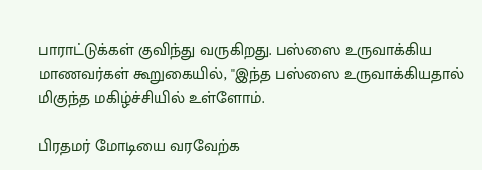பாராட்டுக்கள் குவிந்து வருகிறது. பஸ்ஸை உருவாக்கிய மாணவர்கள் கூறுகையில், ''இந்த பஸ்ஸை உருவாக்கியதால் மிகுந்த மகிழ்ச்சியில் உள்ளோம்.

பிரதமர் மோடியை வரவேற்க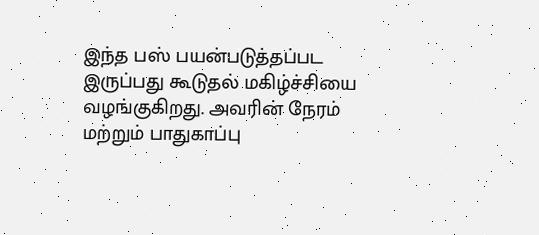இந்த பஸ் பயன்படுத்தப்பட இருப்பது கூடுதல் மகிழ்ச்சியை வழங்குகிறது. அவரின் நேரம் மற்றும் பாதுகாப்பு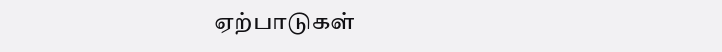ஏற்பாடுகள்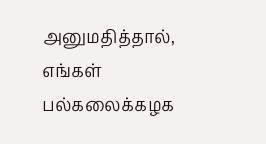அனுமதித்தால், எங்கள் பல்கலைக்கழக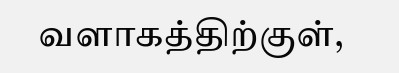வளாகத்திற்குள்,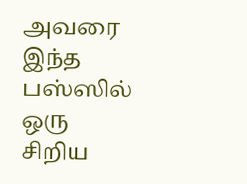அவரை இந்த பஸ்ஸில் ஒரு சிறிய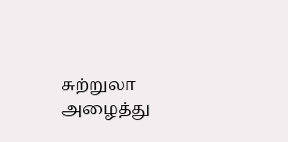சுற்றுலா அழைத்து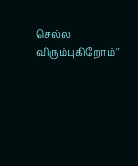செல்ல விரும்புகிறோம்''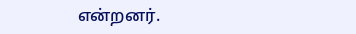என்றனர்.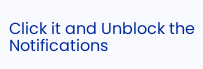Click it and Unblock the Notifications